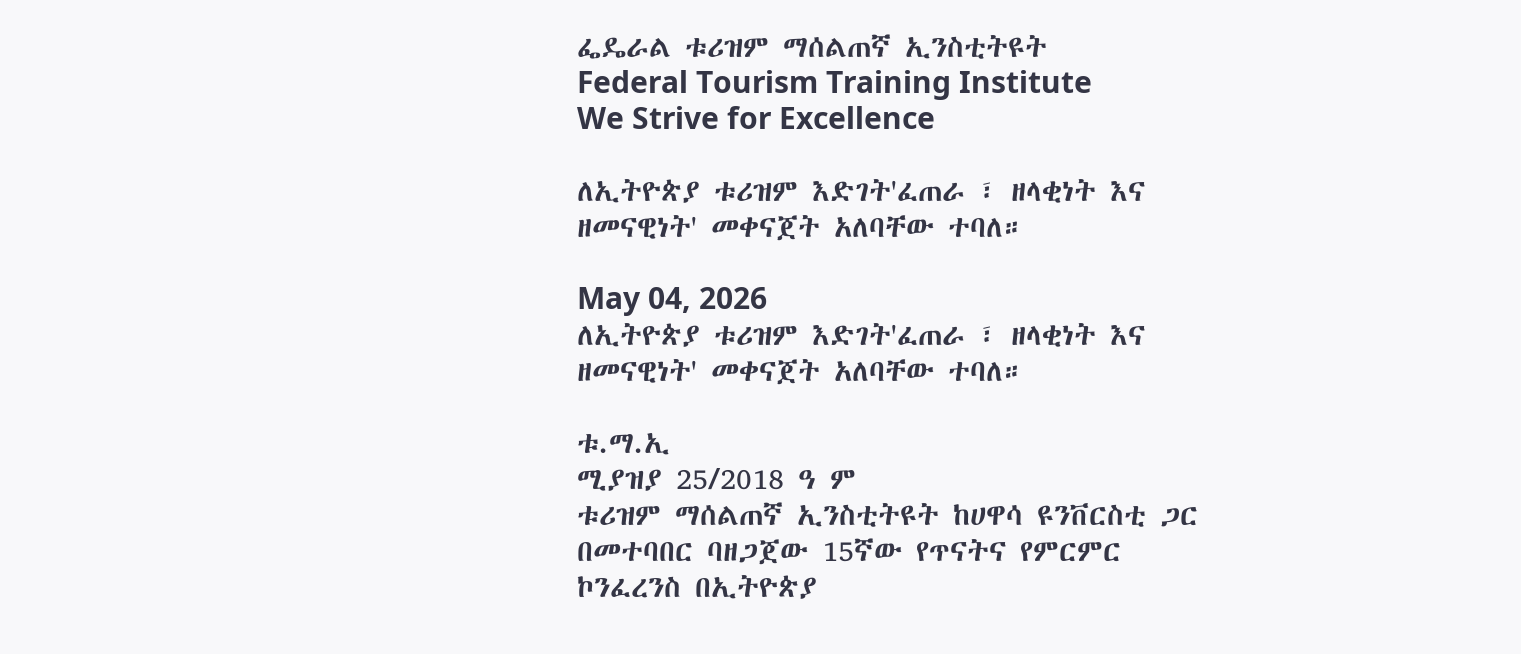ፌዴራል ቱሪዝም ማሰልጠኛ ኢንስቲትዩት
Federal Tourism Training Institute
We Strive for Excellence

ለኢትዮጵያ ቱሪዝም እድገት'ፈጠራ ፣ ዘላቂነት እና ዘመናዊነት' መቀናጀት አለባቸው ተባለ።

May 04, 2026
ለኢትዮጵያ ቱሪዝም እድገት'ፈጠራ ፣ ዘላቂነት እና ዘመናዊነት' መቀናጀት አለባቸው ተባለ።

ቱ.ማ.ኢ
ሚያዝያ 25/2018 ዓ ም
ቱሪዝም ማሰልጠኛ ኢንስቲትዩት ከሀዋሳ ዩንቨርስቲ ጋር በመተባበር ባዘጋጀው 15ኛው የጥናትና የምርምር ኮንፈረንስ በኢትዮጵያ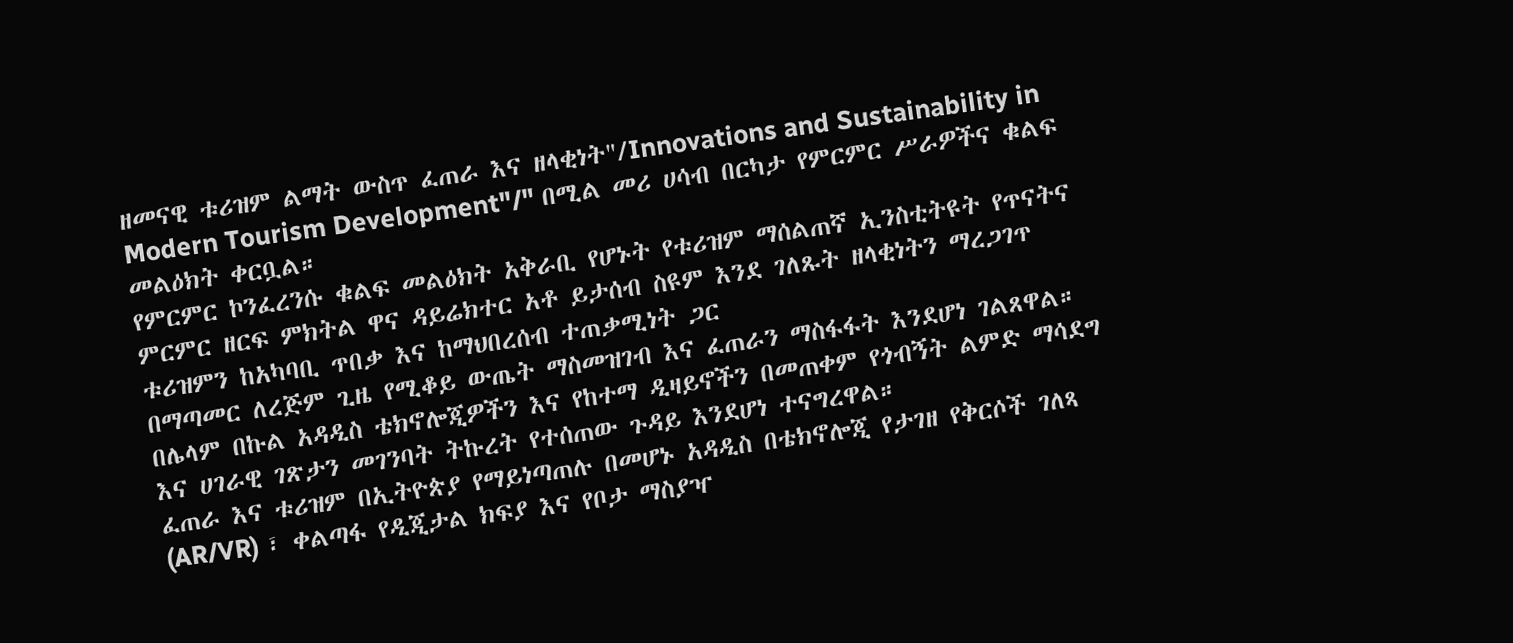ዘመናዊ ቱሪዝም ልማት ውስጥ ፈጠራ እና ዘላቂነት"/Innovations and Sustainability in Modern Tourism Development"/" በሚል መሪ ሀሳብ በርካታ የምርምር ሥራዎችና ቁልፍ መልዕክት ቀርቧል።
የምርምር ኮንፈረንሱ ቁልፍ መልዕክት አቅራቢ የሆኑት የቱሪዝም ማሰልጠኛ ኢንስቲትዩት የጥናትና ምርምር ዘርፍ ምክትል ዋና ዳይሬክተር አቶ ይታሰብ ስዩም እንደ ገለጹት ዘላቂነትን ማረጋገጥ ቱሪዝምን ከአካባቢ ጥበቃ እና ከማህበረሰብ ተጠቃሚነት ጋር
በማጣመር ለረጅም ጊዜ የሚቆይ ውጤት ማስመዝገብ እና ፈጠራን ማስፋፋት እንደሆነ ገልጸዋል።
በሌላም በኩል አዳዲስ ቴክኖሎጂዎችን እና የከተማ ዲዛይኖችን በመጠቀም የጎብኝት ልምድ ማሳደግ እና ሀገራዊ ገጽታን መገንባት ትኩረት የተሰጠው ጉዳይ እንደሆነ ተናግረዋል።
ፈጠራ እና ቱሪዝም በኢትዮጵያ የማይነጣጠሉ በመሆኑ አዳዲስ በቴክኖሎጂ የታገዘ የቅርሶች ገለጻ (AR/VR) ፣ ቀልጣፋ የዲጂታል ክፍያ እና የቦታ ማስያዣ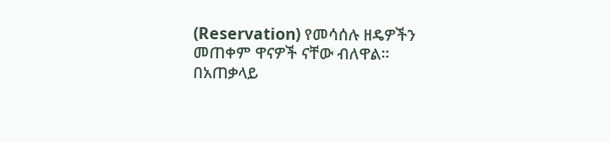(Reservation) የመሳሰሉ ዘዴዎችን መጠቀም ዋናዎች ናቸው ብለዋል።
በአጠቃላይ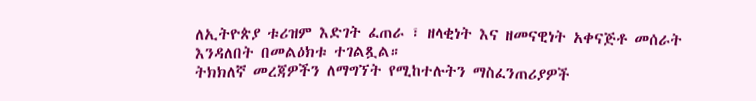ለኢትዮጵያ ቱሪዝም እድገት ፈጠራ ፣ ዘላቂነት እና ዘመናዊነት አቀናጅቶ መሰራት እንዳለበት በመልዕክቱ ተገልጿል።
ትክክለኛ መረጃዎችን ለማግኘት የሚከተሉትን ማስፈንጠሪያዎች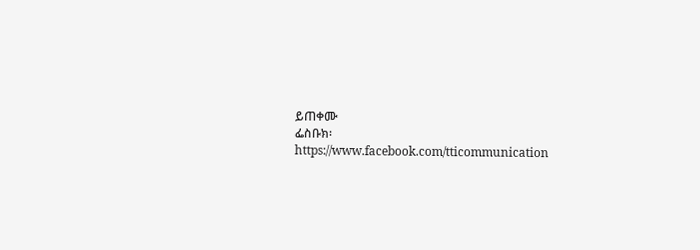ይጠቀሙ
ፌስቡክ፡ https://www.facebook.com/tticommunication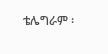ቴሌግራም ፡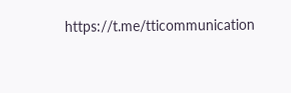https://t.me/tticommunication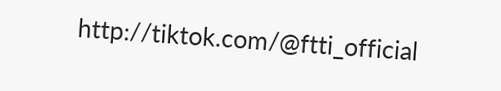http://tiktok.com/@ftti_official